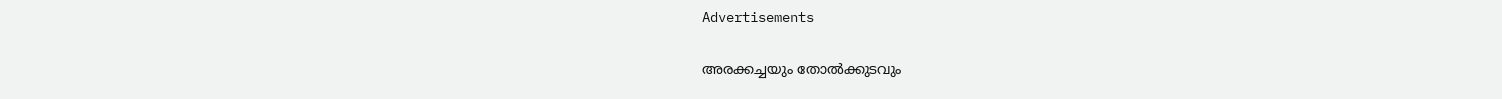Advertisements

അരക്കച്ചയും തോല്‍ക്കുടവും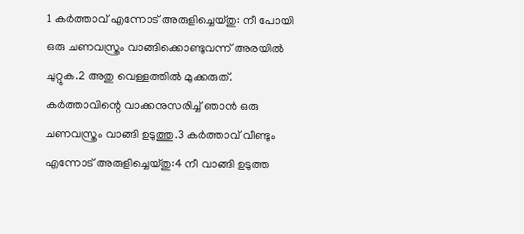1 കര്‍ത്താവ് എന്നോട് അരുളിച്ചെയ്തു: നീ പോയി ഒരു ചണവസ്ത്രം വാങ്ങിക്കൊണ്ടുവന്ന് അരയില്‍ ചുറ്റുക.2 അതു വെള്ളത്തില്‍ മുക്കരുത്. കര്‍ത്താവിന്റെ വാക്കനുസരിച്ച് ഞാന്‍ ഒരു ചണവസ്ത്രം വാങ്ങി ഉടുത്തു.3 കര്‍ത്താവ് വീണ്ടും എന്നോട് അരുളിച്ചെയ്തു:4 നീ വാങ്ങി ഉടുത്ത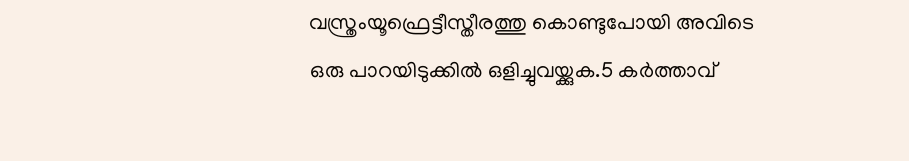വസ്ത്രംയൂഫ്രെട്ടീസ്തീരത്തു കൊണ്ടുപോയി അവിടെ ഒരു പാറയിടുക്കില്‍ ഒളിച്ചുവയ്ക്കുക.5 കര്‍ത്താവ്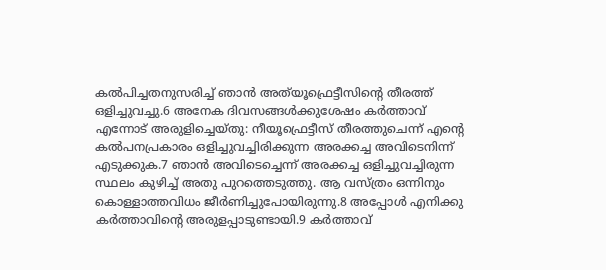കല്‍പിച്ചതനുസരിച്ച് ഞാന്‍ അത്‌യൂഫ്രെട്ടീസിന്റെ തീരത്ത് ഒളിച്ചുവച്ചു.6 അനേക ദിവസങ്ങള്‍ക്കുശേഷം കര്‍ത്താവ് എന്നോട് അരുളിച്ചെയ്തു: നീയൂഫ്രെട്ടീസ് തീരത്തുചെന്ന് എന്റെ കല്‍പനപ്രകാരം ഒളിച്ചുവച്ചിരിക്കുന്ന അരക്കച്ച അവിടെനിന്ന് എടുക്കുക.7 ഞാന്‍ അവിടെച്ചെന്ന് അരക്കച്ച ഒളിച്ചുവച്ചിരുന്ന സ്ഥലം കുഴിച്ച് അതു പുറത്തെടുത്തു. ആ വസ്ത്രം ഒന്നിനും കൊള്ളാത്തവിധം ജീര്‍ണിച്ചുപോയിരുന്നു.8 അപ്പോള്‍ എനിക്കു കര്‍ത്താവിന്റെ അരുളപ്പാടുണ്ടായി.9 കര്‍ത്താവ്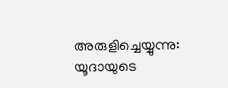അരുളിച്ചെയ്യുന്നു: യൂദായുടെ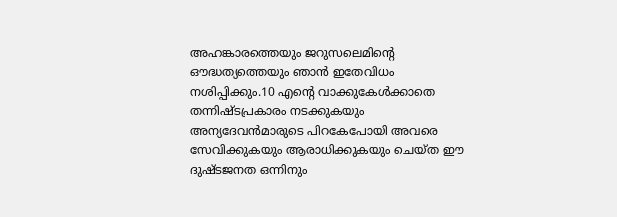അഹങ്കാരത്തെയും ജറുസലെമിന്റെ ഔദ്ധത്യത്തെയും ഞാന്‍ ഇതേവിധം നശിപ്പിക്കും.10 എന്റെ വാക്കുകേള്‍ക്കാതെ തന്നിഷ്ടപ്രകാരം നടക്കുകയും അന്യദേവന്‍മാരുടെ പിറകേപോയി അവരെ സേവിക്കുകയും ആരാധിക്കുകയും ചെയ്ത ഈ ദുഷ്ടജനത ഒന്നിനും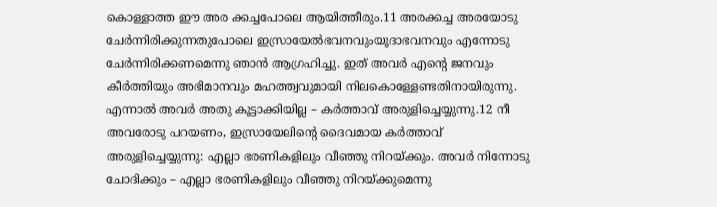കൊള്ളാത്ത ഈ അര ക്കച്ചപോലെ ആയിത്തീരും.11 അരക്കച്ച അരയോടു ചേര്‍ന്നിരിക്കുന്നതുപോലെ ഇസ്രായേല്‍ഭവനവുംയൂദാഭവനവും എന്നോടു ചേര്‍ന്നിരിക്കണമെന്നു ഞാന്‍ ആഗ്രഹിച്ചു. ഇത് അവര്‍ എന്റെ ജനവും കീര്‍ത്തിയും അഭിമാനവും മഹത്ത്വവുമായി നിലകൊള്ളേണ്ടതിനായിരുന്നു. എന്നാല്‍ അവര്‍ അതു കൂട്ടാക്കിയില്ല – കര്‍ത്താവ് അരുളിച്ചെയ്യുന്നു.12 നീ അവരോടു പറയണം, ഇസ്രായേലിന്റെ ദൈവമായ കര്‍ത്താവ് അരുളിച്ചെയ്യുന്നു: എല്ലാ ഭരണികളിലും വീഞ്ഞു നിറയ്ക്കും. അവര്‍ നിന്നോടു ചോദിക്കും – എല്ലാ ഭരണികളിലും വീഞ്ഞു നിറയ്ക്കുമെന്നു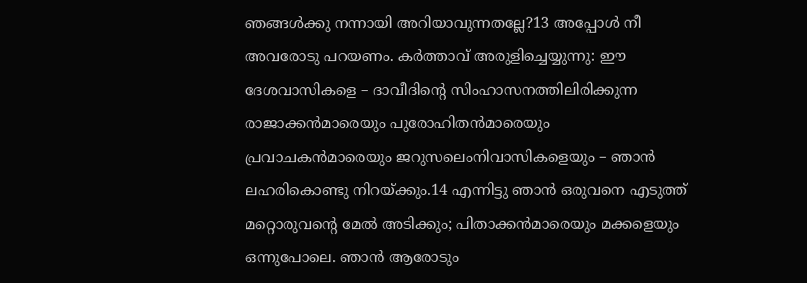ഞങ്ങള്‍ക്കു നന്നായി അറിയാവുന്നതല്ലേ?13 അപ്പോള്‍ നീ അവരോടു പറയണം. കര്‍ത്താവ് അരുളിച്ചെയ്യുന്നു: ഈ ദേശവാസികളെ – ദാവീദിന്റെ സിംഹാസനത്തിലിരിക്കുന്ന രാജാക്കന്‍മാരെയും പുരോഹിതന്‍മാരെയും പ്രവാചകന്‍മാരെയും ജറുസലെംനിവാസികളെയും – ഞാന്‍ ലഹരികൊണ്ടു നിറയ്ക്കും.14 എന്നിട്ടു ഞാന്‍ ഒരുവനെ എടുത്ത് മറ്റൊരുവന്റെ മേല്‍ അടിക്കും; പിതാക്കന്‍മാരെയും മക്കളെയും ഒന്നുപോലെ. ഞാന്‍ ആരോടും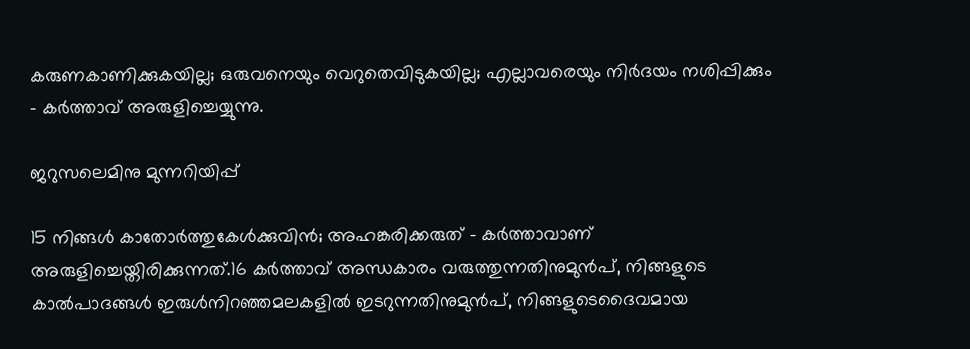കരുണകാണിക്കുകയില്ല; ഒരുവനെയും വെറുതെവിടുകയില്ല; എല്ലാവരെയും നിര്‍ദയം നശിപ്പിക്കും – കര്‍ത്താവ് അരുളിച്ചെയ്യുന്നു.

ജറുസലെമിനു മുന്നറിയിപ്പ്

15 നിങ്ങള്‍ കാതോര്‍ത്തുകേള്‍ക്കുവിന്‍; അഹങ്കരിക്കരുത് – കര്‍ത്താവാണ് അരുളിച്ചെയ്തിരിക്കുന്നത്.16 കര്‍ത്താവ് അന്ധകാരം വരുത്തുന്നതിനുമുന്‍പ്, നിങ്ങളുടെ കാല്‍പാദങ്ങള്‍ ഇരുള്‍നിറഞ്ഞമലകളില്‍ ഇടറുന്നതിനുമുന്‍പ്, നിങ്ങളുടെദൈവമായ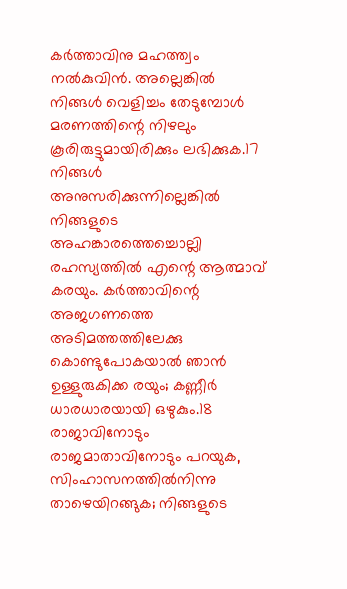കര്‍ത്താവിനു മഹത്ത്വം നല്‍കുവിന്‍. അല്ലെങ്കില്‍ നിങ്ങള്‍ വെളിച്ചം തേടുമ്പോള്‍ മരണത്തിന്റെ നിഴലും കൂരിരുട്ടുമായിരിക്കും ലഭിക്കുക.17 നിങ്ങള്‍ അനുസരിക്കുന്നില്ലെങ്കില്‍ നിങ്ങളുടെ അഹങ്കാരത്തെച്ചൊല്ലി രഹസ്യത്തില്‍ എന്റെ ആത്മാവ് കരയും. കര്‍ത്താവിന്റെ അജഗണത്തെ അടിമത്തത്തിലേക്കു കൊണ്ടുപോകയാല്‍ ഞാന്‍ ഉള്ളുരുകിക്ക രയും; കണ്ണീര്‍ ധാരധാരയായി ഒഴുകും.18 രാജാവിനോടും രാജമാതാവിനോടും പറയുക, സിംഹാസനത്തില്‍നിന്നു താഴെയിറങ്ങുക; നിങ്ങളുടെ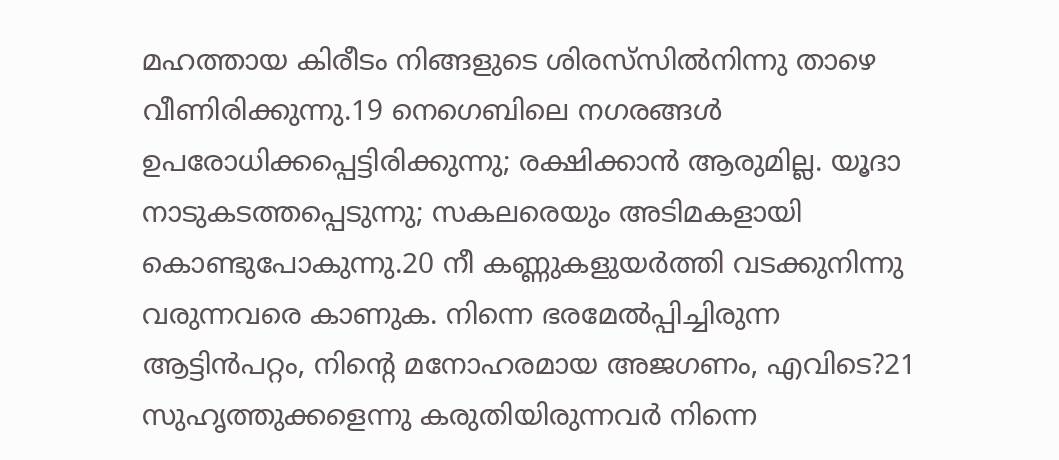മഹത്തായ കിരീടം നിങ്ങളുടെ ശിരസ്‌സില്‍നിന്നു താഴെ വീണിരിക്കുന്നു.19 നെഗെബിലെ നഗരങ്ങള്‍ ഉപരോധിക്കപ്പെട്ടിരിക്കുന്നു; രക്ഷിക്കാന്‍ ആരുമില്ല. യൂദാ നാടുകടത്തപ്പെടുന്നു; സകലരെയും അടിമകളായി കൊണ്ടുപോകുന്നു.20 നീ കണ്ണുകളുയര്‍ത്തി വടക്കുനിന്നു വരുന്നവരെ കാണുക. നിന്നെ ഭരമേല്‍പ്പിച്ചിരുന്ന ആട്ടിന്‍പറ്റം, നിന്റെ മനോഹരമായ അജഗണം, എവിടെ?21 സുഹൃത്തുക്കളെന്നു കരുതിയിരുന്നവര്‍ നിന്നെ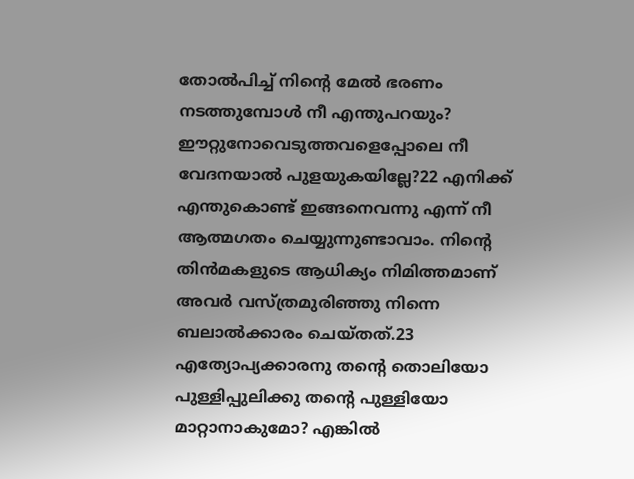തോല്‍പിച്ച് നിന്റെ മേല്‍ ഭരണം നടത്തുമ്പോള്‍ നീ എന്തുപറയും? ഈറ്റുനോവെടുത്തവളെപ്പോലെ നീ വേദനയാല്‍ പുളയുകയില്ലേ?22 എനിക്ക് എന്തുകൊണ്ട് ഇങ്ങനെവന്നു എന്ന് നീ ആത്മഗതം ചെയ്യുന്നുണ്ടാവാം. നിന്റെ തിന്‍മകളുടെ ആധിക്യം നിമിത്തമാണ് അവര്‍ വസ്ത്രമുരിഞ്ഞു നിന്നെ ബലാല്‍ക്കാരം ചെയ്തത്.23 എത്യോപ്യക്കാരനു തന്റെ തൊലിയോ പുള്ളിപ്പുലിക്കു തന്റെ പുള്ളിയോ മാറ്റാനാകുമോ? എങ്കില്‍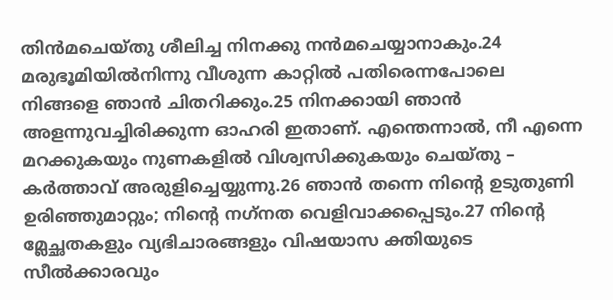തിന്‍മചെയ്തു ശീലിച്ച നിനക്കു നന്‍മചെയ്യാനാകും.24 മരുഭൂമിയില്‍നിന്നു വീശുന്ന കാറ്റില്‍ പതിരെന്നപോലെ നിങ്ങളെ ഞാന്‍ ചിതറിക്കും.25 നിനക്കായി ഞാന്‍ അളന്നുവച്ചിരിക്കുന്ന ഓഹരി ഇതാണ്. എന്തെന്നാല്‍, നീ എന്നെ മറക്കുകയും നുണകളില്‍ വിശ്വസിക്കുകയും ചെയ്തു – കര്‍ത്താവ് അരുളിച്ചെയ്യുന്നു.26 ഞാന്‍ തന്നെ നിന്റെ ഉടുതുണി ഉരിഞ്ഞുമാറ്റും; നിന്റെ നഗ്‌നത വെളിവാക്കപ്പെടും.27 നിന്റെ മ്ലേച്ഛതകളും വ്യഭിചാരങ്ങളും വിഷയാസ ക്തിയുടെ സീല്‍ക്കാരവും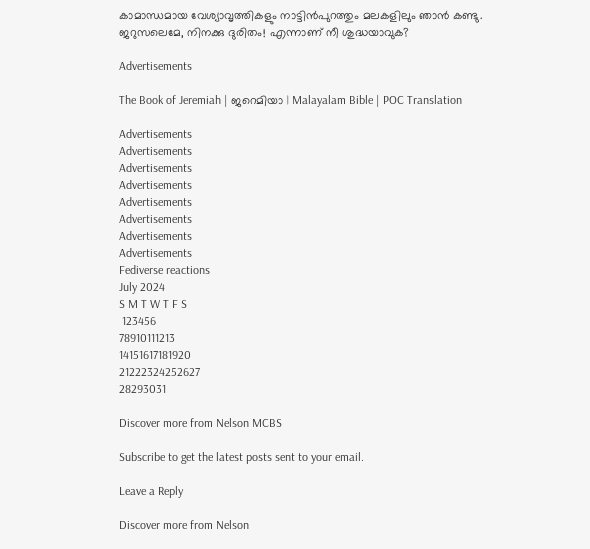കാമാന്ധമായ വേശ്യാവൃത്തികളും നാട്ടിന്‍പുറത്തും മലകളിലും ഞാന്‍ കണ്ടു. ജറുസലെമേ, നിനക്കു ദുരിതം! എന്നാണ് നീ ശുദ്ധയാവുക?

Advertisements

The Book of Jeremiah | ജറെമിയാ | Malayalam Bible | POC Translation

Advertisements
Advertisements
Advertisements
Advertisements
Advertisements
Advertisements
Advertisements
Advertisements
Fediverse reactions
July 2024
S M T W T F S
 123456
78910111213
14151617181920
21222324252627
28293031

Discover more from Nelson MCBS

Subscribe to get the latest posts sent to your email.

Leave a Reply

Discover more from Nelson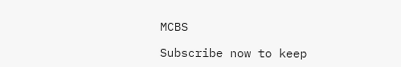MCBS

Subscribe now to keep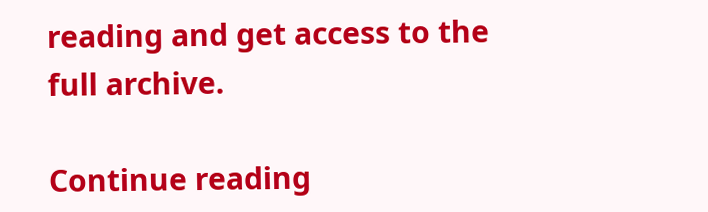reading and get access to the full archive.

Continue reading